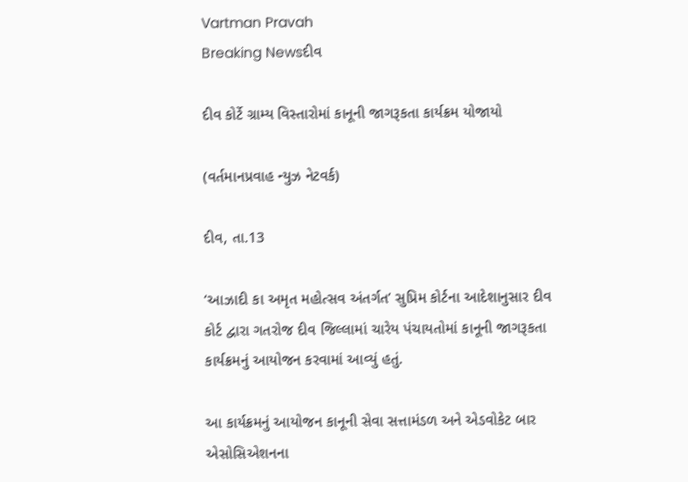Vartman Pravah
Breaking Newsદીવ

દીવ કોર્ટે ગ્રામ્‍ય વિસ્‍તારોમાં કાનૂની જાગરૂકતા કાર્યક્રમ યોજાયો

(વર્તમાનપ્રવાહ ન્‍યુઝ નેટવર્ક)

દીવ, તા.13

‘આઝાદી કા અમૃત મહોત્‍સવ અંતર્ગત’ સુપ્રિમ કોર્ટના આદેશાનુસાર દીવ કોર્ટ દ્વારા ગતરોજ દીવ જિલ્લામાં ચારેય પંચાયતોમાં કાનૂની જાગરૂકતા કાર્યક્રમનું આયોજન કરવામાં આવ્‍યું હતું.

આ કાર્યક્રમનું આયોજન કાનૂની સેવા સત્તામંડળ અને એડવોકેટ બાર એસોસિએશનના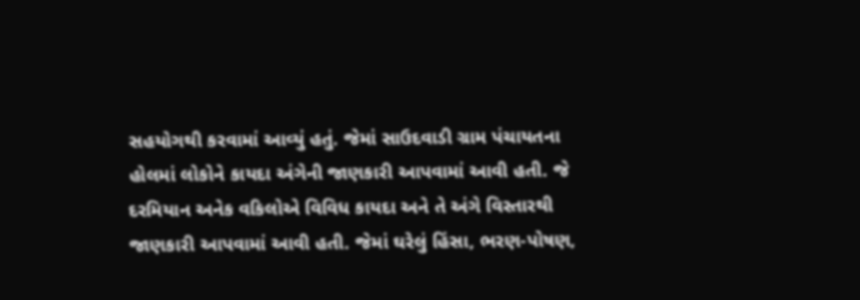સહયોગથી કરવામાં આવ્‍યું હતું. જેમાં સાઉદવાડી ગ્રામ પંચાયતના હોલમાં લોકોને કાયદા અંગેની જાણકારી આપવામાં આવી હતી. જે દરમિયાન અનેક વકિલોએ વિવિધ કાયદા અને તે અંગે વિસ્‍તારથી જાણકારી આપવામાં આવી હતી. જેમાં ઘરેલું હિંસા, ભરણ-પોષણ,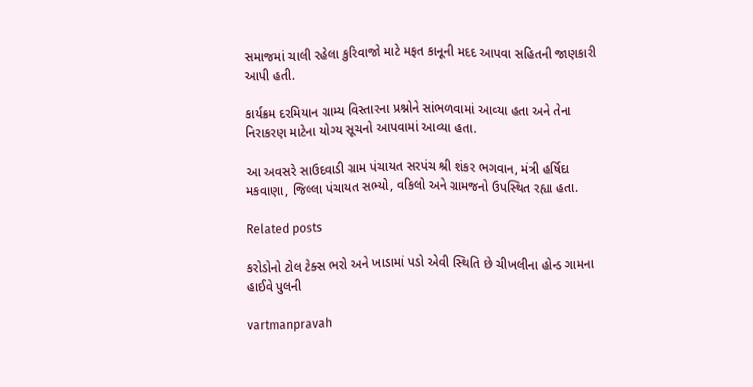સમાજમાં ચાલી રહેલા કુરિવાજો માટે મફત કાનૂની મદદ આપવા સહિતની જાણકારી આપી હતી.

કાર્યક્રમ દરમિયાન ગ્રામ્‍ય વિસ્‍તારના પ્રશ્નોને સાંભળવામાં આવ્‍યા હતા અને તેના નિરાકરણ માટેના યોગ્‍ય સૂચનો આપવામાં આવ્‍યા હતા.

આ અવસરે સાઉદવાડી ગ્રામ પંચાયત સરપંચ શ્રી શંકર ભગવાન, મંત્રી હર્ષિદા મકવાણા, જિલ્લા પંચાયત સભ્‍યો, વકિલો અને ગ્રામજનો ઉપસ્‍થિત રહ્યા હતા.

Related posts

કરોડોનો ટોલ ટેક્‍સ ભરો અને ખાડામાં પડો એવી સ્‍થિતિ છે ચીખલીના હોન્‍ડ ગામના હાઈવે પુલની

vartmanpravah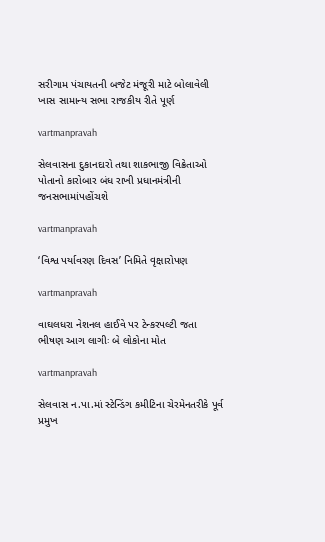સરીગામ પંચાયતની બજેટ મંજૂરી માટે બોલાવેલી ખાસ સામાન્‍ય સભા રાજકીય રીતે પૂર્ણ

vartmanpravah

સેલવાસના દુકાનદારો તથા શાકભાજી વિક્રેતાઓ પોતાનો કારોબાર બંધ રાખી પ્રધાનમંત્રીની જનસભામાંપહોંચશે

vartmanpravah

‘વિશ્વ પર્યાવરણ દિવસ’ નિમિતે વૃક્ષારોપણ

vartmanpravah

વાઘલધરા નેશનલ હાઈવે પર ટેન્‍કરપલ્‍ટી જતા ભીષણ આગ લાગીઃ બે લોકોના મોત

vartmanpravah

સેલવાસ ન.પા.માં સ્‍ટેન્‍ડિંગ કમીટિના ચેરમેનતરીકે પૂર્વ પ્રમુખ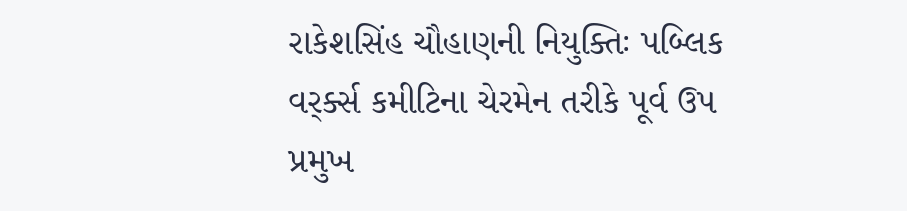રાકેશસિંહ ચૌહાણની નિયુક્‍તિઃ પબ્‍લિક વર્ર્ક્‍સ કમીટિના ચેરમેન તરીકે પૂર્વ ઉપ પ્રમુખ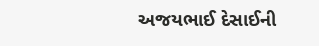અજયભાઈ દેસાઈની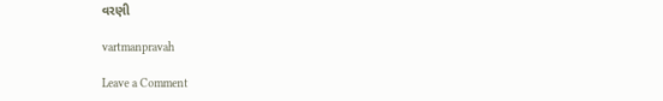વરણી

vartmanpravah

Leave a Comment